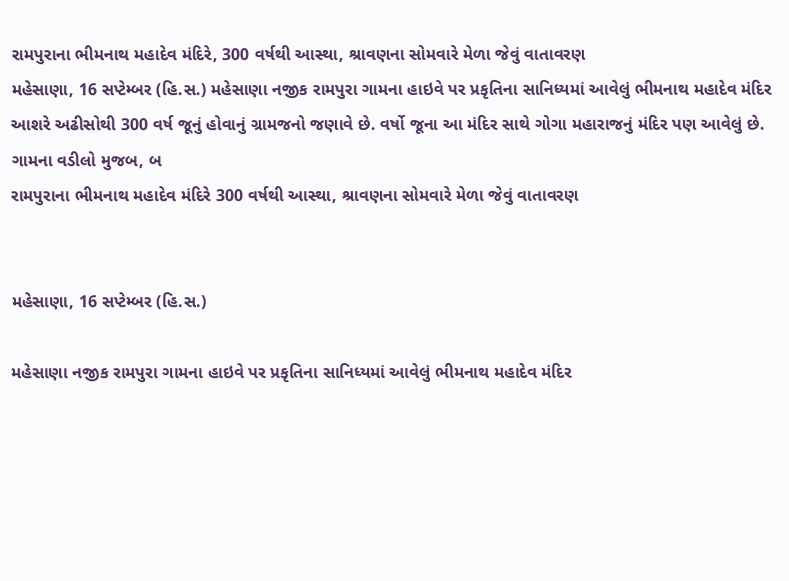રામપુરાના ભીમનાથ મહાદેવ મંદિરે, 300 વર્ષથી આસ્થા, શ્રાવણના સોમવારે મેળા જેવું વાતાવરણ
મહેસાણા, 16 સપ્ટેમ્બર (હિ.સ.) મહેસાણા નજીક રામપુરા ગામના હાઇવે પર પ્રકૃતિના સાનિધ્યમાં આવેલું ભીમનાથ મહાદેવ મંદિર આશરે અઢીસોથી 300 વર્ષ જૂનું હોવાનું ગ્રામજનો જણાવે છે. વર્ષો જૂના આ મંદિર સાથે ગોગા મહારાજનું મંદિર પણ આવેલું છે. ગામના વડીલો મુજબ, બ
રામપુરાના ભીમનાથ મહાદેવ મંદિરે 300 વર્ષથી આસ્થા, શ્રાવણના સોમવારે મેળા જેવું વાતાવરણ


મહેસાણા, 16 સપ્ટેમ્બર (હિ.સ.)

મહેસાણા નજીક રામપુરા ગામના હાઇવે પર પ્રકૃતિના સાનિધ્યમાં આવેલું ભીમનાથ મહાદેવ મંદિર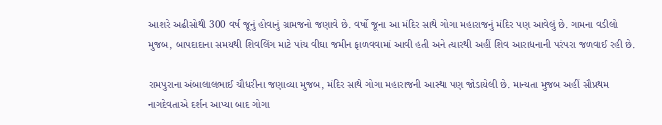આશરે અઢીસોથી 300 વર્ષ જૂનું હોવાનું ગ્રામજનો જણાવે છે. વર્ષો જૂના આ મંદિર સાથે ગોગા મહારાજનું મંદિર પણ આવેલું છે. ગામના વડીલો મુજબ, બાપદાદાના સમયથી શિવલિંગ માટે પાંચ વીઘા જમીન ફાળવવામાં આવી હતી અને ત્યારથી અહીં શિવ આરાધનાની પરંપરા જળવાઈ રહી છે.

રામપુરાના અંબાલાલભાઈ ચૌધરીના જણાવ્યા મુજબ, મંદિર સાથે ગોગા મહારાજની આસ્થા પણ જોડાયેલી છે. માન્યતા મુજબ અહીં સૌપ્રથમ નાગદેવતાએ દર્શન આપ્યા બાદ ગોગા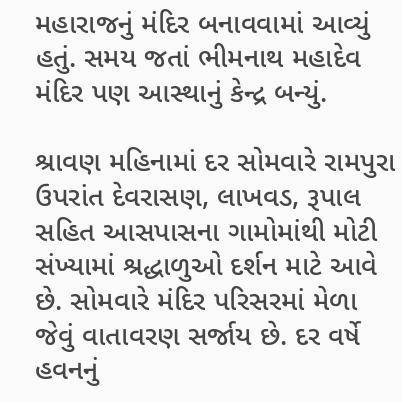મહારાજનું મંદિર બનાવવામાં આવ્યું હતું. સમય જતાં ભીમનાથ મહાદેવ મંદિર પણ આસ્થાનું કેન્દ્ર બન્યું.

શ્રાવણ મહિનામાં દર સોમવારે રામપુરા ઉપરાંત દેવરાસણ, લાખવડ, રૂપાલ સહિત આસપાસના ગામોમાંથી મોટી સંખ્યામાં શ્રદ્ધાળુઓ દર્શન માટે આવે છે. સોમવારે મંદિર પરિસરમાં મેળા જેવું વાતાવરણ સર્જાય છે. દર વર્ષે હવનનું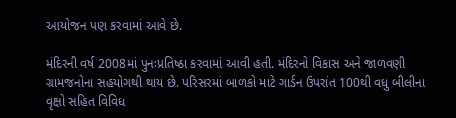આયોજન પણ કરવામાં આવે છે.

મંદિરની વર્ષ 2008માં પુનઃપ્રતિષ્ઠા કરવામાં આવી હતી. મંદિરનો વિકાસ અને જાળવણી ગ્રામજનોના સહયોગથી થાય છે. પરિસરમાં બાળકો માટે ગાર્ડન ઉપરાંત 100થી વધુ બીલીના વૃક્ષો સહિત વિવિધ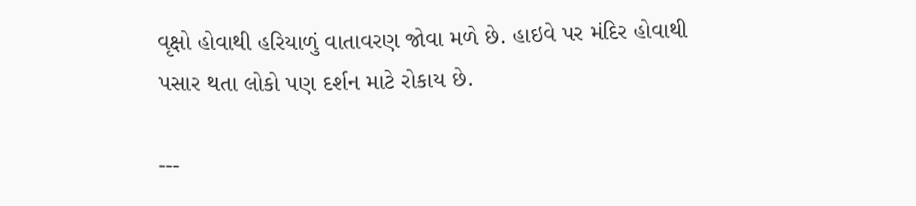વૃક્ષો હોવાથી હરિયાળું વાતાવરણ જોવા મળે છે. હાઇવે પર મંદિર હોવાથી પસાર થતા લોકો પણ દર્શન માટે રોકાય છે.

---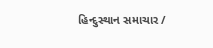હિન્દુસ્થાન સમાચાર /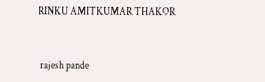RINKU AMITKUMAR THAKOR


 rajesh pande